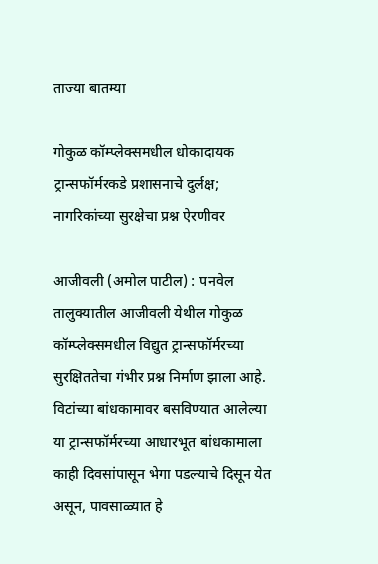ताज्या बातम्या

गोकुळ कॉम्प्लेक्समधील धोकादायक ट्रान्सफॉर्मरकडे प्रशासनाचे दुर्लक्ष; नागरिकांच्या सुरक्षेचा प्रश्न ऐरणीवर

आजीवली (अमोल पाटील) : पनवेल तालुक्यातील आजीवली येथील गोकुळ कॉम्प्लेक्समधील विद्युत ट्रान्सफॉर्मरच्या सुरक्षिततेचा गंभीर प्रश्न निर्माण झाला आहे. विटांच्या बांधकामावर बसविण्यात आलेल्या या ट्रान्सफॉर्मरच्या आधारभूत बांधकामाला काही दिवसांपासून भेगा पडल्याचे दिसून येत असून, पावसाळ्यात हे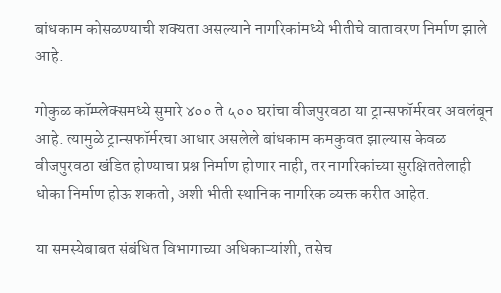बांधकाम कोसळण्याची शक्यता असल्याने नागरिकांमध्ये भीतीचे वातावरण निर्माण झाले आहे.

गोकुळ कॉम्प्लेक्समध्ये सुमारे ४०० ते ५०० घरांचा वीजपुरवठा या ट्रान्सफॉर्मरवर अवलंबून आहे. त्यामुळे ट्रान्सफॉर्मरचा आधार असलेले बांधकाम कमकुवत झाल्यास केवळ वीजपुरवठा खंडित होण्याचा प्रश्न निर्माण होणार नाही, तर नागरिकांच्या सुरक्षिततेलाही धोका निर्माण होऊ शकतो, अशी भीती स्थानिक नागरिक व्यक्त करीत आहेत.

या समस्येबाबत संबंधित विभागाच्या अधिकाऱ्यांशी, तसेच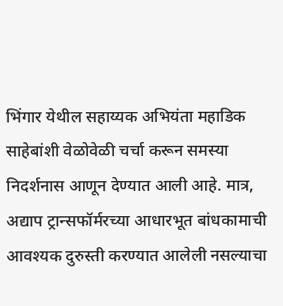भिंगार येथील सहाय्यक अभियंता महाडिक साहेबांशी वेळोवेळी चर्चा करून समस्या निदर्शनास आणून देण्यात आली आहे. मात्र, अद्याप ट्रान्सफॉर्मरच्या आधारभूत बांधकामाची आवश्यक दुरुस्ती करण्यात आलेली नसल्याचा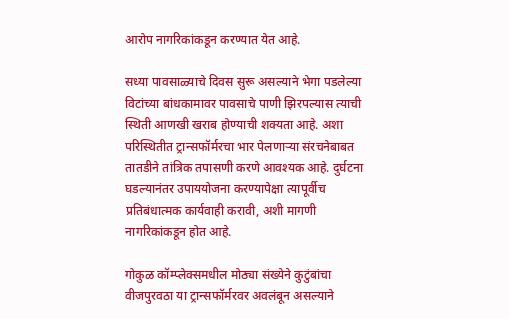आरोप नागरिकांकडून करण्यात येत आहे.

सध्या पावसाळ्याचे दिवस सुरू असल्याने भेगा पडलेल्या विटांच्या बांधकामावर पावसाचे पाणी झिरपल्यास त्याची स्थिती आणखी खराब होण्याची शक्यता आहे. अशा परिस्थितीत ट्रान्सफॉर्मरचा भार पेलणाऱ्या संरचनेबाबत तातडीने तांत्रिक तपासणी करणे आवश्यक आहे. दुर्घटना घडल्यानंतर उपाययोजना करण्यापेक्षा त्यापूर्वीच प्रतिबंधात्मक कार्यवाही करावी, अशी मागणी नागरिकांकडून होत आहे.

गोकुळ कॉम्प्लेक्समधील मोठ्या संख्येने कुटुंबांचा वीजपुरवठा या ट्रान्सफॉर्मरवर अवलंबून असल्याने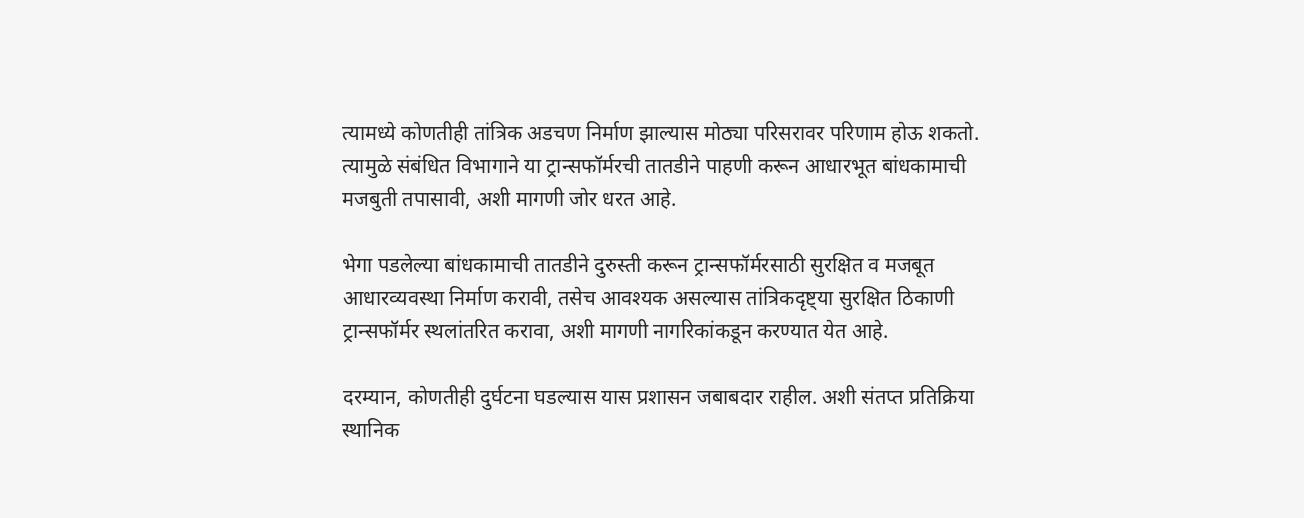त्यामध्ये कोणतीही तांत्रिक अडचण निर्माण झाल्यास मोठ्या परिसरावर परिणाम होऊ शकतो. त्यामुळे संबंधित विभागाने या ट्रान्सफॉर्मरची तातडीने पाहणी करून आधारभूत बांधकामाची मजबुती तपासावी, अशी मागणी जोर धरत आहे.

भेगा पडलेल्या बांधकामाची तातडीने दुरुस्ती करून ट्रान्सफॉर्मरसाठी सुरक्षित व मजबूत आधारव्यवस्था निर्माण करावी, तसेच आवश्यक असल्यास तांत्रिकदृष्ट्या सुरक्षित ठिकाणी ट्रान्सफॉर्मर स्थलांतरित करावा, अशी मागणी नागरिकांकडून करण्यात येत आहे.

दरम्यान, कोणतीही दुर्घटना घडल्यास यास प्रशासन जबाबदार राहील. अशी संतप्त प्रतिक्रिया स्थानिक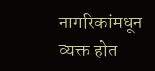नागरिकांमधून व्यक्त होत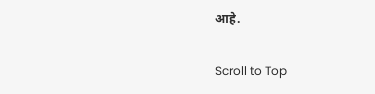आहे.

Scroll to Top